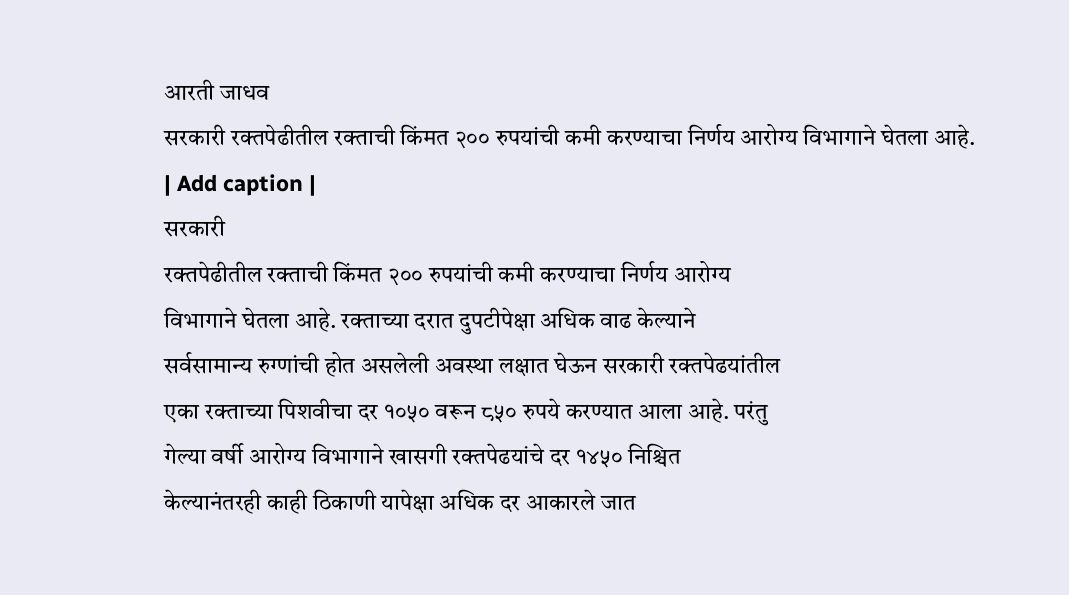आरती जाधव
सरकारी रक्तपेढीतील रक्ताची किंमत २०० रुपयांची कमी करण्याचा निर्णय आरोग्य विभागाने घेतला आहे.
| Add caption |
सरकारी
रक्तपेढीतील रक्ताची किंमत २०० रुपयांची कमी करण्याचा निर्णय आरोग्य
विभागाने घेतला आहे. रक्ताच्या दरात दुपटीपेक्षा अधिक वाढ केल्याने
सर्वसामान्य रुग्णांची होत असलेली अवस्था लक्षात घेऊन सरकारी रक्तपेढयांतील
एका रक्ताच्या पिशवीचा दर १०५० वरून ८५० रुपये करण्यात आला आहे. परंतु
गेल्या वर्षी आरोग्य विभागाने खासगी रक्तपेढयांचे दर १४५० निश्चित
केल्यानंतरही काही ठिकाणी यापेक्षा अधिक दर आकारले जात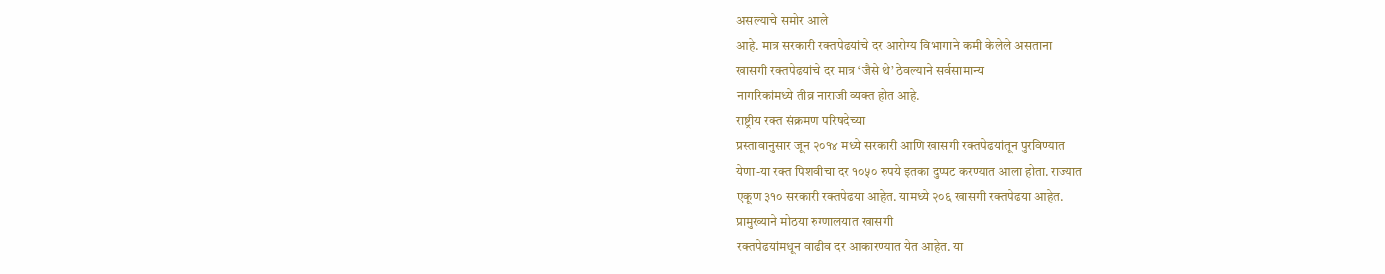असल्याचे समोर आले
आहे. मात्र सरकारी रक्तपेढयांचे दर आरोग्य विभागाने कमी केलेले असताना
खासगी रक्तपेढयांचे दर मात्र ‘जैसे थे’ ठेवल्याने सर्वसामान्य
नागरिकांमध्ये तीव्र नाराजी व्यक्त होत आहे.
राष्ट्रीय रक्त संक्रमण परिषदेच्या
प्रस्तावानुसार जून २०१४ मध्ये सरकारी आणि खासगी रक्तपेढयांतून पुरविण्यात
येणा-या रक्त पिशवीचा दर १०५० रुपये इतका दुप्पट करण्यात आला होता. राज्यात
एकूण ३१० सरकारी रक्तपेढया आहेत. यामध्ये २०६ खासगी रक्तपेढया आहेत.
प्रामुख्याने मोठया रुग्णालयात खासगी
रक्तपेढयांमधून वाढीव दर आकारण्यात येत आहेत. या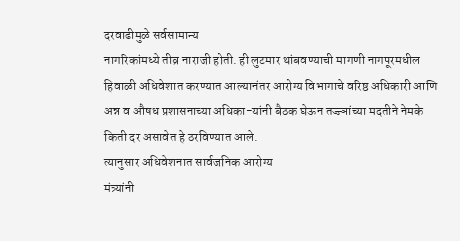दरवाढीमुळे सर्वसामान्य
नागरिकांमध्ये तीव्र नाराजी होती. ही लुटमार थांबवण्याची मागणी नागपूरमधील
हिवाळी अधिवेशात करण्यात आल्यानंतर आरोग्य विभागाचे वरिष्ठ अधिकारी आणि
अन्न व औषध प्रशासनाच्या अधिका-यांनी बैठक घेऊन तज्ज्ञांच्या मदतीने नेमके
किती दर असावेत हे ठरविण्यात आले.
त्यानुसार अधिवेशनात सार्वजनिक आरोग्य
मंत्र्यांनी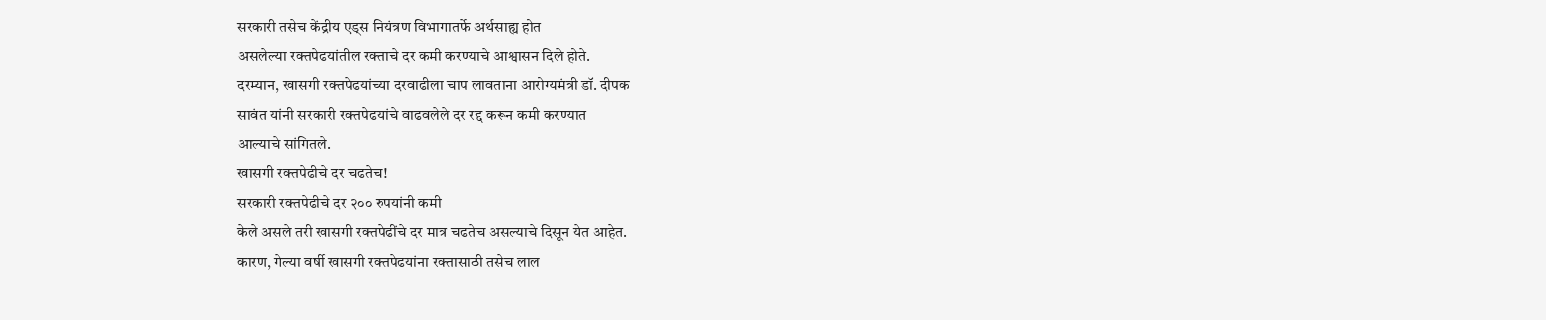सरकारी तसेच केंद्रीय एड्स नियंत्रण विभागातर्फे अर्थसाह्य होत
असलेल्या रक्तपेढयांतील रक्ताचे दर कमी करण्याचे आश्वासन दिले होते.
दरम्यान, खासगी रक्तपेढयांच्या दरवाढीला चाप लावताना आरोग्यमंत्री डॉ. दीपक
सावंत यांनी सरकारी रक्तपेढयांचे वाढवलेले दर रद्द करून कमी करण्यात
आल्याचे सांगितले.
खासगी रक्तपेढीचे दर चढतेच!
सरकारी रक्तपेढीचे दर २०० रुपयांनी कमी
केले असले तरी खासगी रक्तपेढींचे दर मात्र चढतेच असल्याचे दिसून येत आहेत.
कारण, गेल्या वर्षी खासगी रक्तपेढयांना रक्तासाठी तसेच लाल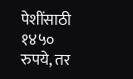पेशींसाठी १४५०
रुपये, तर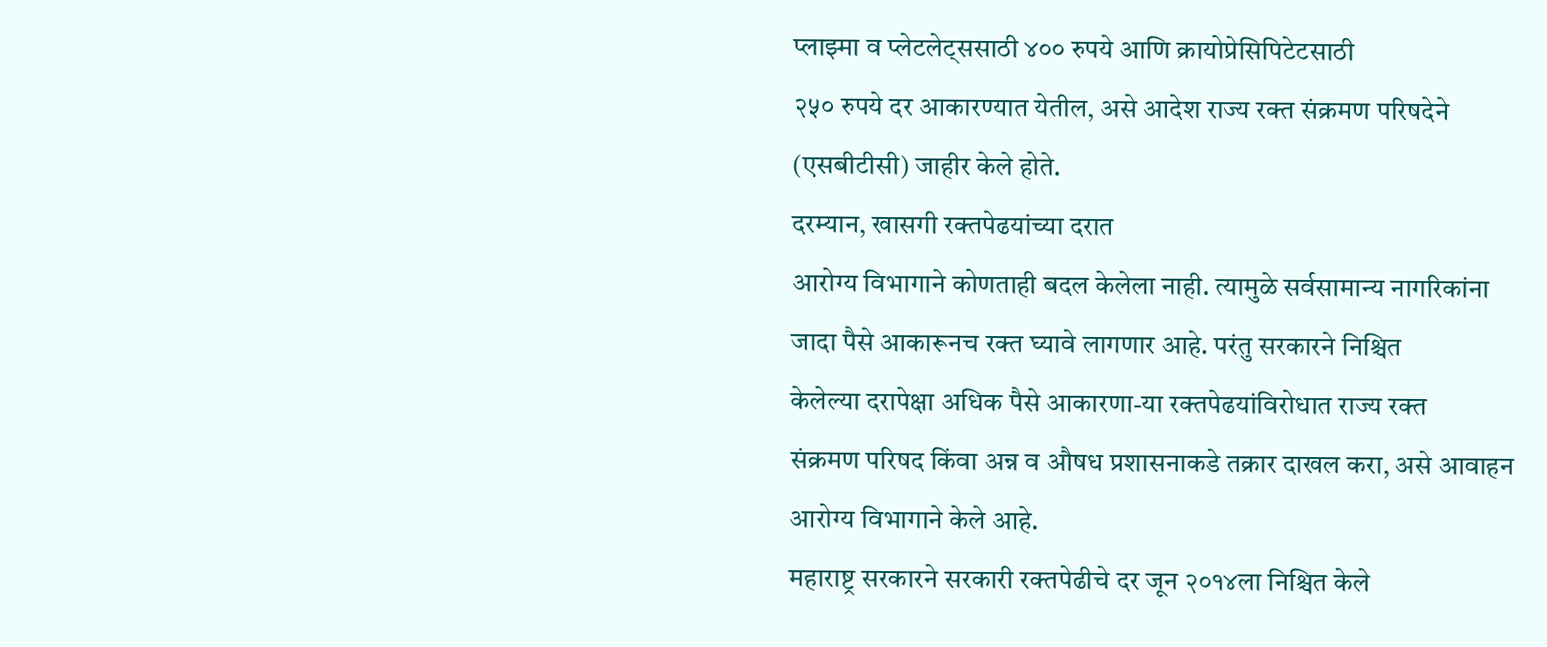प्लाझ्मा व प्लेटलेट्ससाठी ४०० रुपये आणि क्रायोप्रेसिपिटेटसाठी
२५० रुपये दर आकारण्यात येतील, असे आदेश राज्य रक्त संक्रमण परिषदेने
(एसबीटीसी) जाहीर केले होते.
दरम्यान, खासगी रक्तपेढयांच्या दरात
आरोग्य विभागाने कोणताही बदल केलेला नाही. त्यामुळे सर्वसामान्य नागरिकांना
जादा पैसे आकारूनच रक्त घ्यावे लागणार आहे. परंतु सरकारने निश्चित
केलेल्या दरापेक्षा अधिक पैसे आकारणा-या रक्तपेढयांविरोधात राज्य रक्त
संक्रमण परिषद किंवा अन्न व औषध प्रशासनाकडे तक्रार दाखल करा, असे आवाहन
आरोग्य विभागाने केले आहे.
महाराष्ट्र सरकारने सरकारी रक्तपेढीचे दर जून २०१४ला निश्चित केले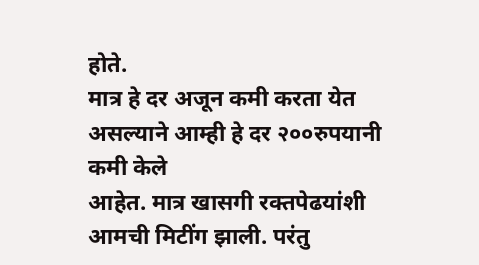होते.
मात्र हे दर अजून कमी करता येत असल्याने आम्ही हे दर २००रुपयानी कमी केले
आहेत. मात्र खासगी रक्तपेढयांशी आमची मिटींग झाली. परंतु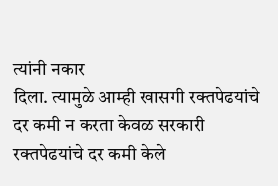त्यांनी नकार
दिला. त्यामुळे आम्ही खासगी रक्तपेढयांचे दर कमी न करता केवळ सरकारी
रक्तपेढयांचे दर कमी केले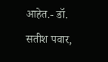आहेत.- डॉ. सतीश पवार,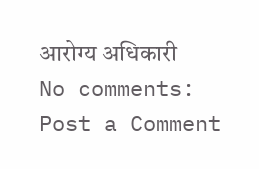आरोग्य अधिकारी
No comments:
Post a Comment